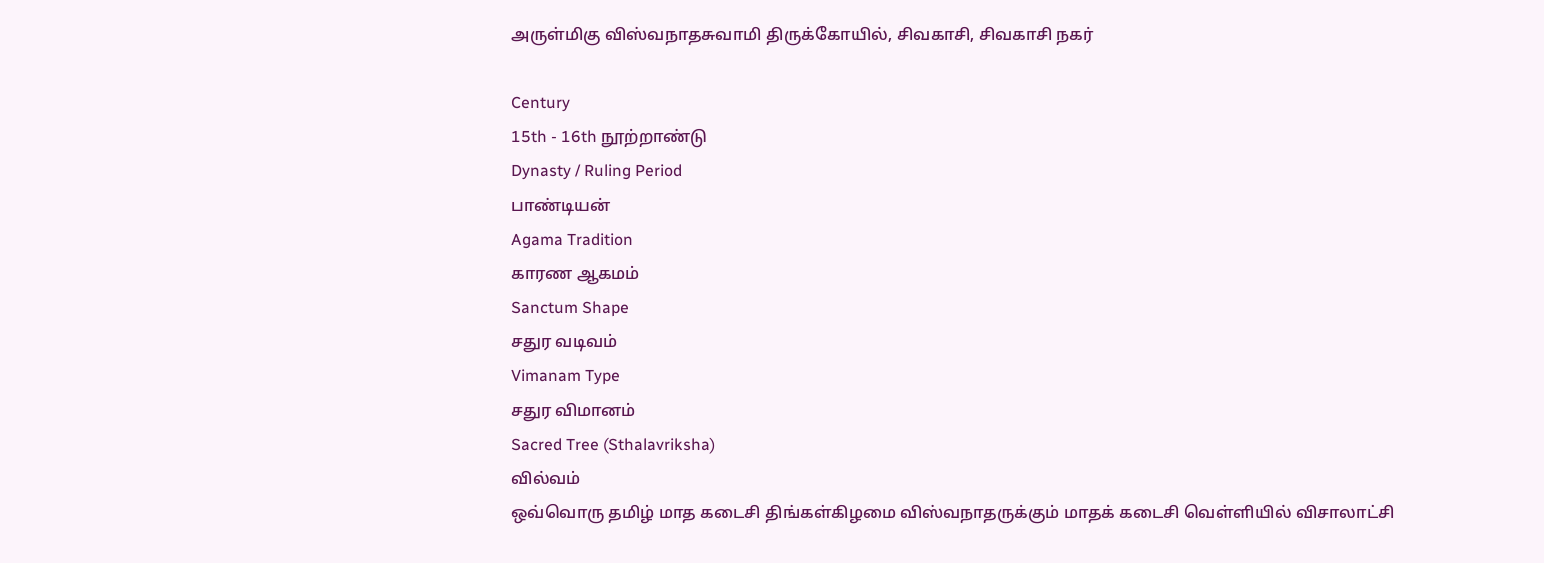அருள்மிகு விஸ்வநாதசுவாமி திருக்கோயில், சிவகாசி, சிவகாசி நகர்

Century
15th - 16th நூற்றாண்டு
Dynasty / Ruling Period
பாண்டியன்
Agama Tradition
காரண ஆகமம்
Sanctum Shape
சதுர வடிவம்
Vimanam Type
சதுர விமானம்
Sacred Tree (Sthalavriksha)
வில்வம்
ஒவ்வொரு தமிழ் மாத கடைசி திங்கள்கிழமை விஸ்வநாதருக்கும் மாதக் கடைசி வெள்ளியில் விசாலாட்சி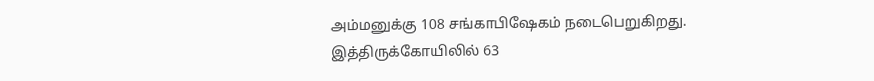அம்மனுக்கு 108 சங்காபிஷேகம் நடைபெறுகிறது.
இத்திருக்கோயிலில் 63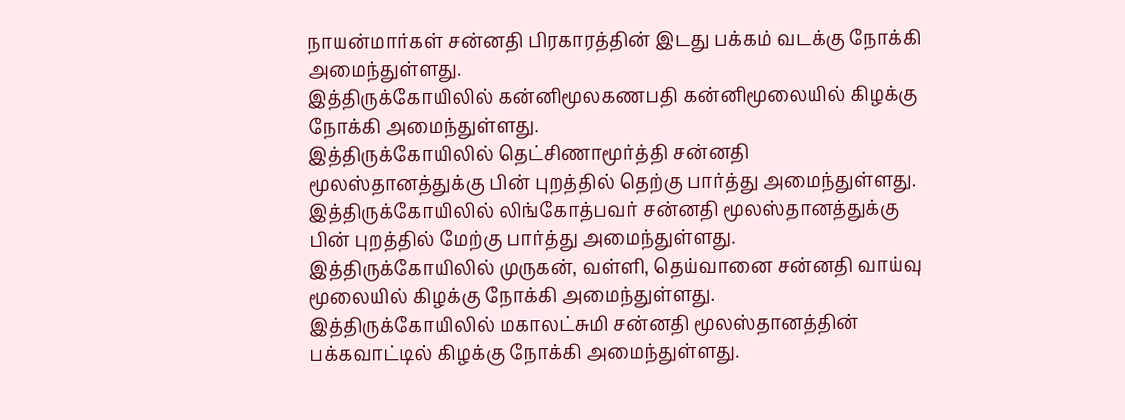நாயன்மார்கள் சன்னதி பிரகாரத்தின் இடது பக்கம் வடக்கு நோக்கி அமைந்துள்ளது.
இத்திருக்கோயிலில் கன்னிமூலகணபதி கன்னிமூலையில் கிழக்கு நோக்கி அமைந்துள்ளது.
இத்திருக்கோயிலில் தெட்சிணாமூர்த்தி சன்னதி மூலஸ்தானத்துக்கு பின் புறத்தில் தெற்கு பார்த்து அமைந்துள்ளது.
இத்திருக்கோயிலில் லிங்கோத்பவர் சன்னதி மூலஸ்தானத்துக்கு பின் புறத்தில் மேற்கு பார்த்து அமைந்துள்ளது.
இத்திருக்கோயிலில் முருகன், வள்ளி, தெய்வானை சன்னதி வாய்வு மூலையில் கிழக்கு நோக்கி அமைந்துள்ளது.
இத்திருக்கோயிலில் மகாலட்சுமி சன்னதி மூலஸ்தானத்தின் பக்கவாட்டில் கிழக்கு நோக்கி அமைந்துள்ளது.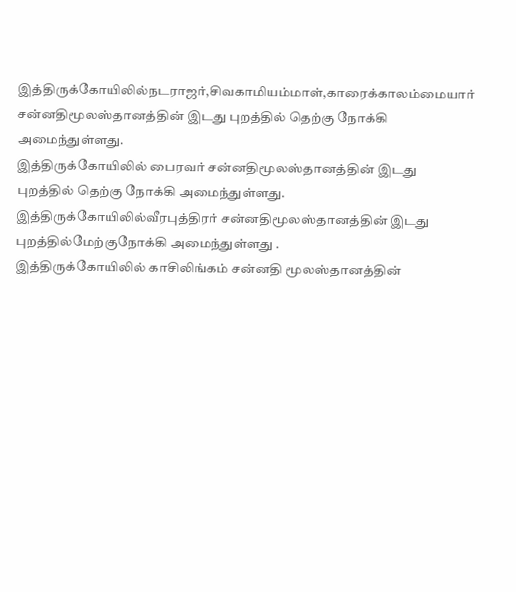இத்திருக்கோயிலில்நடராஜர்,சிவகாமியம்மாள்,காரைக்காலம்மையார் சன்னதிமூலஸ்தானத்தின் இடது புறத்தில் தெற்கு நோக்கி அமைந்துள்ளது.
இத்திருக்கோயிலில் பைரவர் சன்னதிமூலஸ்தானத்தின் இடது புறத்தில் தெற்கு நோக்கி அமைந்துள்ளது.
இத்திருக்கோயிலில்வீரபுத்திரர் சன்னதிமூலஸ்தானத்தின் இடது புறத்தில்மேற்குநோக்கி அமைந்துள்ளது .
இத்திருக்கோயிலில் காசிலிங்கம் சன்னதி மூலஸ்தானத்தின்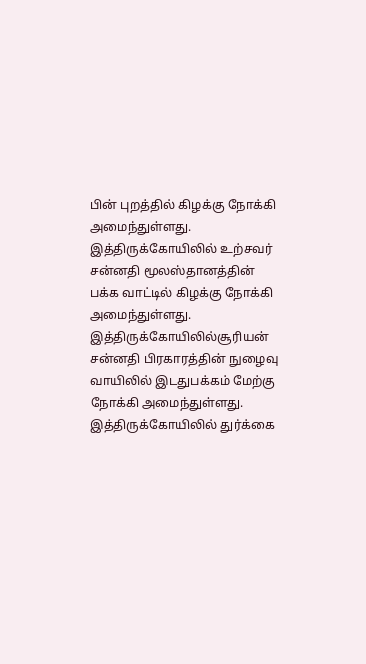பின் புறத்தில் கிழக்கு நோக்கி அமைந்துள்ளது.
இத்திருக்கோயிலில் உற்சவர் சன்னதி மூலஸ்தானத்தின் பக்க வாட்டில் கிழக்கு நோக்கி அமைந்துள்ளது.
இத்திருக்கோயிலில்சூரியன் சன்னதி பிரகாரத்தின் நுழைவு வாயிலில் இடதுபக்கம் மேற்கு நோக்கி அமைந்துள்ளது.
இத்திருக்கோயிலில் துர்க்கை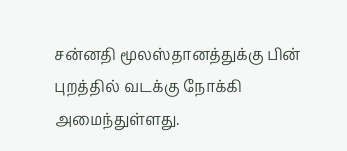சன்னதி மூலஸ்தானத்துக்கு பின் புறத்தில் வடக்கு நோக்கி அமைந்துள்ளது.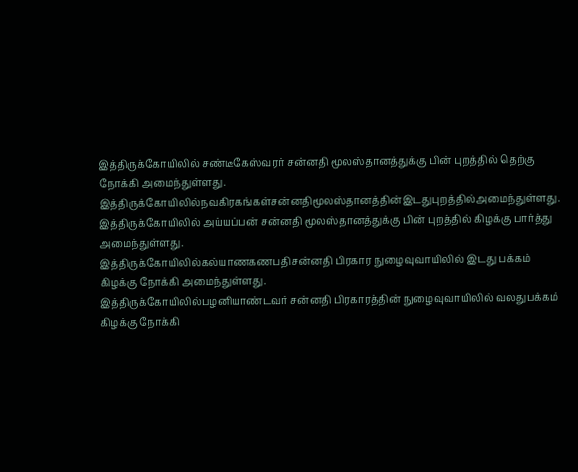இத்திருக்கோயிலில் சண்டீகேஸ்வரர் சன்னதி மூலஸ்தானத்துக்கு பின் புறத்தில் தெற்கு நோக்கி அமைந்துள்ளது.
இத்திருக்கோயிலில்நவகிரகங்கள்சன்னதிமூலஸ்தானத்தின்இடதுபுறத்தில்அமைந்துள்ளது.
இத்திருக்கோயிலில் அய்யப்பன் சன்னதி மூலஸ்தானத்துக்கு பின் புறத்தில் கிழக்கு பார்த்து அமைந்துள்ளது.
இத்திருக்கோயிலில்கல்யாணகணபதிசன்னதி பிரகார நுழைவுவாயிலில் இடது பக்கம் கிழக்கு நோக்கி அமைந்துள்ளது.
இத்திருக்கோயிலில்பழனியாண்டவர் சன்னதி பிரகாரத்தின் நுழைவுவாயிலில் வலதுபக்கம் கிழக்கு நோக்கி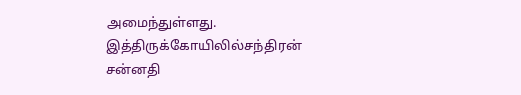அமைந்துள்ளது.
இத்திருக்கோயிலில்சந்திரன் சன்னதி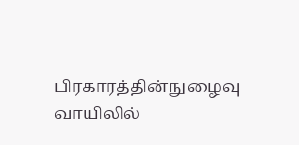பிரகாரத்தின்நுழைவு வாயிலில்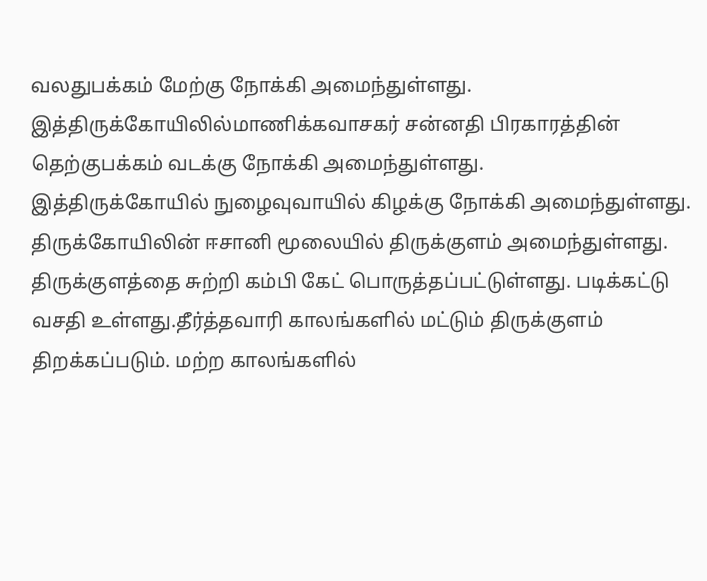வலதுபக்கம் மேற்கு நோக்கி அமைந்துள்ளது.
இத்திருக்கோயிலில்மாணிக்கவாசகர் சன்னதி பிரகாரத்தின் தெற்குபக்கம் வடக்கு நோக்கி அமைந்துள்ளது.
இத்திருக்கோயில் நுழைவுவாயில் கிழக்கு நோக்கி அமைந்துள்ளது. திருக்கோயிலின் ஈசானி மூலையில் திருக்குளம் அமைந்துள்ளது. திருக்குளத்தை சுற்றி கம்பி கேட் பொருத்தப்பட்டுள்ளது. படிக்கட்டு வசதி உள்ளது.தீர்த்தவாரி காலங்களில் மட்டும் திருக்குளம் திறக்கப்படும். மற்ற காலங்களில்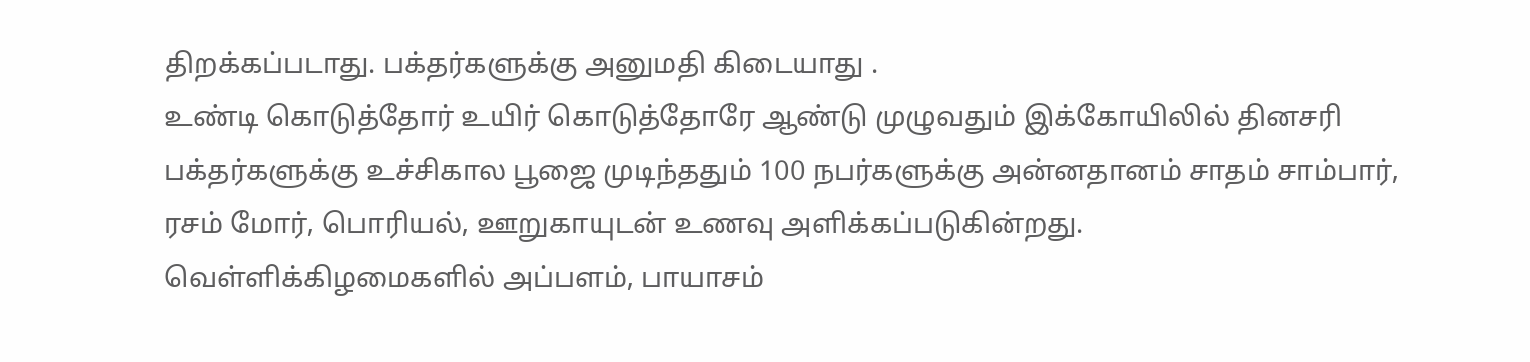திறக்கப்படாது. பக்தர்களுக்கு அனுமதி கிடையாது .
உண்டி கொடுத்தோர் உயிர் கொடுத்தோரே ஆண்டு முழுவதும் இக்கோயிலில் தினசரி பக்தர்களுக்கு உச்சிகால பூஜை முடிந்ததும் 100 நபர்களுக்கு அன்னதானம் சாதம் சாம்பார், ரசம் மோர், பொரியல், ஊறுகாயுடன் உணவு அளிக்கப்படுகின்றது. வெள்ளிக்கிழமைகளில் அப்பளம், பாயாசம்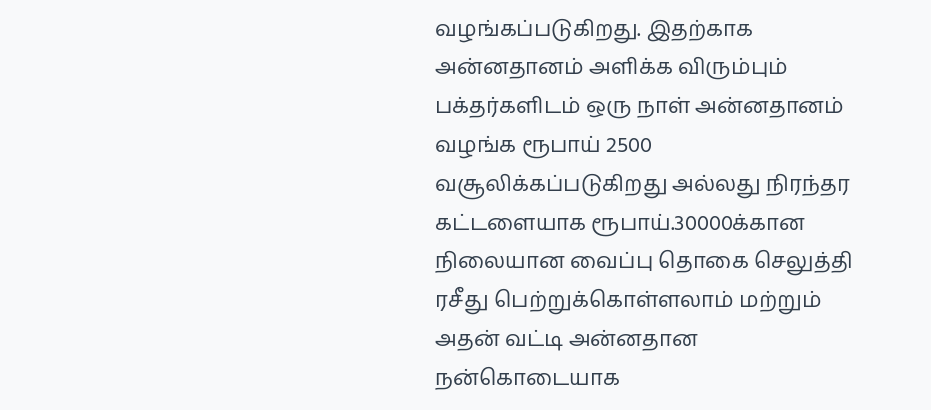வழங்கப்படுகிறது. இதற்காக அன்னதானம் அளிக்க விரும்பும் பக்தர்களிடம் ஒரு நாள் அன்னதானம் வழங்க ரூபாய் 2500 வசூலிக்கப்படுகிறது அல்லது நிரந்தர கட்டளையாக ரூபாய்.30000க்கான நிலையான வைப்பு தொகை செலுத்தி ரசீது பெற்றுக்கொள்ளலாம் மற்றும் அதன் வட்டி அன்னதான நன்கொடையாக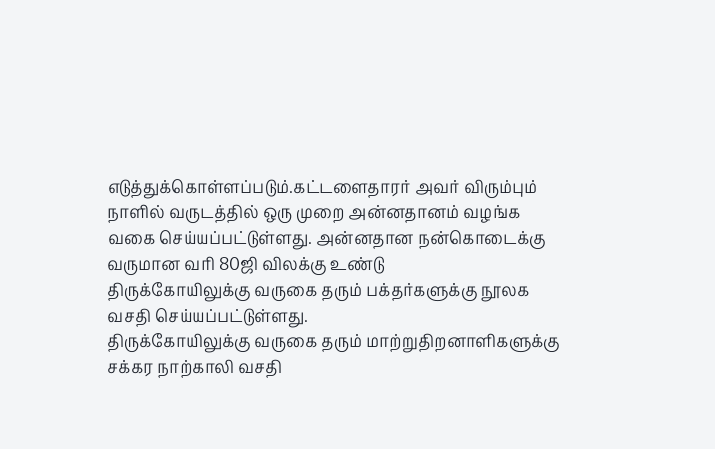எடுத்துக்கொள்ளப்படும்.கட்டளைதாரர் அவர் விரும்பும் நாளில் வருடத்தில் ஒரு முறை அன்னதானம் வழங்க வகை செய்யப்பட்டுள்ளது. அன்னதான நன்கொடைக்கு வருமான வரி 80ஜி விலக்கு உண்டு
திருக்கோயிலுக்கு வருகை தரும் பக்தர்களுக்கு நூலக வசதி செய்யப்பட்டுள்ளது.
திருக்கோயிலுக்கு வருகை தரும் மாற்றுதிறனாளிகளுக்கு சக்கர நாற்காலி வசதி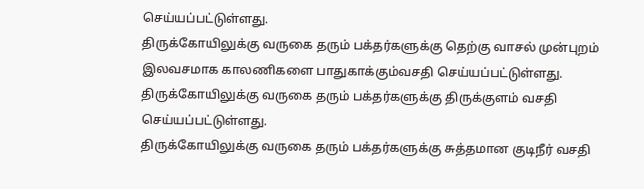செய்யப்பட்டுள்ளது.
திருக்கோயிலுக்கு வருகை தரும் பக்தர்களுக்கு தெற்கு வாசல் முன்புறம் இலவசமாக காலணிகளை பாதுகாக்கும்வசதி செய்யப்பட்டுள்ளது.
திருக்கோயிலுக்கு வருகை தரும் பக்தர்களுக்கு திருக்குளம் வசதி செய்யப்பட்டுள்ளது.
திருக்கோயிலுக்கு வருகை தரும் பக்தர்களுக்கு சுத்தமான குடிநீர் வசதி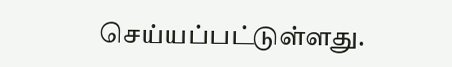செய்யப்பட்டுள்ளது.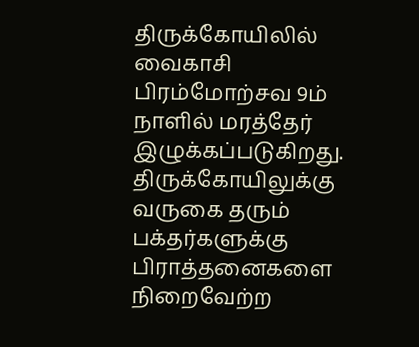திருக்கோயிலில் வைகாசி பிரம்மோற்சவ 9ம் நாளில் மரத்தேர் இழுக்கப்படுகிறது.
திருக்கோயிலுக்கு வருகை தரும் பக்தர்களுக்கு பிராத்தனைகளை நிறைவேற்ற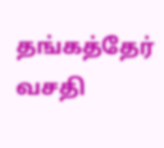தங்கத்தேர் வசதி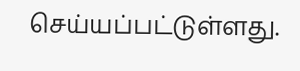செய்யப்பட்டுள்ளது.